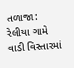તળાજા: રેલીયા ગામે વાડી વિસ્તારમાં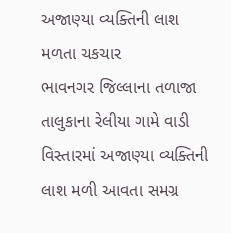અજાણ્યા વ્યક્તિની લાશ મળતા ચકચાર
ભાવનગર જિલ્લાના તળાજા તાલુકાના રેલીયા ગામે વાડી વિસ્તારમાં અજાણ્યા વ્યક્તિની લાશ મળી આવતા સમગ્ર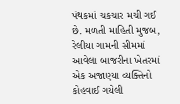પંથકમાં ચકચાર મચી ગઈ છે. મળતી માહિતી મુજબ, રેલીયા ગામની સીમમાં આવેલા બાજરીના ખેતરમાં એક અજાણ્યા વ્યક્તિનો કોહવાઈ ગયેલી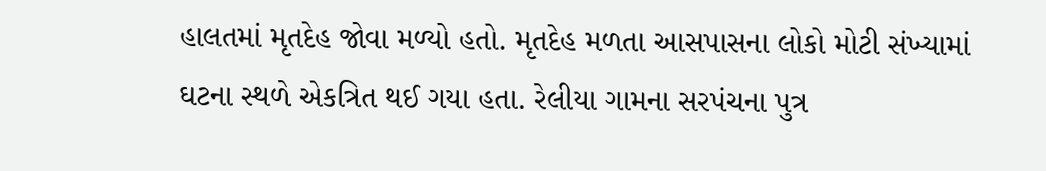હાલતમાં મૃતદેહ જોવા મળ્યો હતો. મૃતદેહ મળતા આસપાસના લોકો મોટી સંખ્યામાં ઘટના સ્થળે એકત્રિત થઈ ગયા હતા. રેલીયા ગામના સરપંચના પુત્ર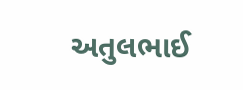અતુલભાઈ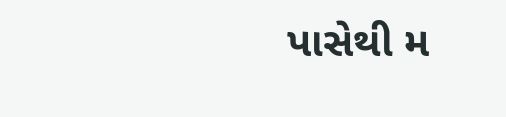પાસેથી મ